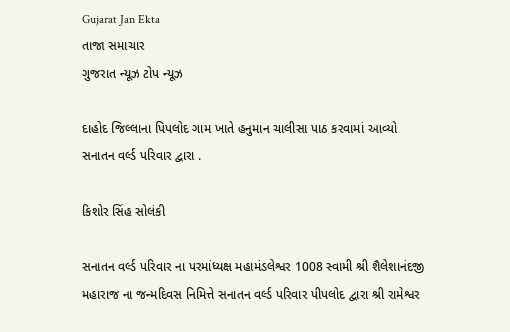Gujarat Jan Ekta
તાજા સમાચાર
ગુજરાત ન્યૂઝ ટોપ ન્યૂઝ

દાહોદ જિલ્લાના પિપલોદ ગામ ખાતે હનુમાન ચાલીસા પાઠ કરવામાં આવ્યો સનાતન વર્લ્ડ પરિવાર દ્વારા .

કિશોર સિંહ સોલંકી

સનાતન વર્લ્ડ પરિવાર ના પરમાંધ્યક્ષ મહામંડલેશ્વર 1008 સ્વામી શ્રી શૈલેશાનંદજી મહારાજ ના જન્મદિવસ નિમિત્તે સનાતન વર્લ્ડ પરિવાર પીપલોદ દ્વારા શ્રી રામેશ્વર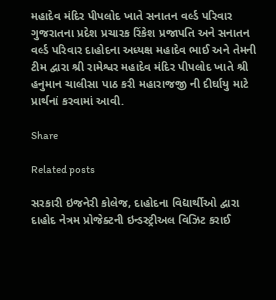મહાદેવ મંદિર પીપલોદ ખાતે સનાતન વર્લ્ડ પરિવાર ગુજરાતના પ્રદેશ પ્રચારક રિંકેશ પ્રજાપતિ અને સનાતન વર્લ્ડ પરિવાર દાહોદના અધ્યક્ષ મહાદેવ ભાઈ અને તેમની ટીમ દ્વારા શ્રી રામેશ્વર મહાદેવ મંદિર પીપલોદ ખાતે શ્રી હનુમાન ચાલીસા પાઠ કરી મહારાજજી ની દીર્ઘાયુ માટે પ્રાર્થનાં કરવામાં આવી.

Share

Related posts

સરકારી ઇજનેરી કોલેજ, દાહોદના વિદ્યાર્થીઓ દ્વારા દાહોદ નેત્રમ પ્રોજેક્ટની ઇન્ડસ્ટ્રીઅલ વિઝિટ કરાઈ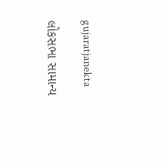gujaratjanekta

લોકસભા સામાન્ય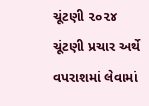ચૂંટણી ૨૦૨૪ ચૂંટણી પ્રચાર અર્થે વપરાશમાં લેવામાં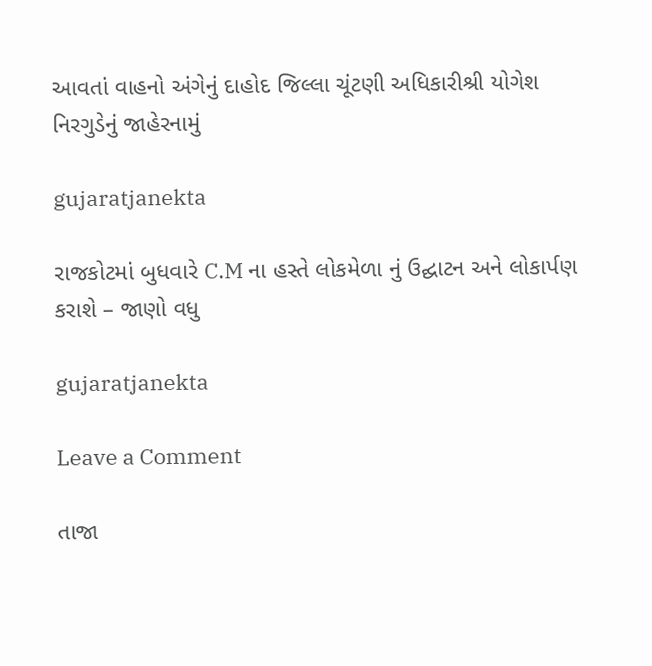આવતાં વાહનો અંગેનું દાહોદ જિલ્લા ચૂંટણી અધિકારીશ્રી યોગેશ નિરગુડેનું જાહેરનામું

gujaratjanekta

રાજકોટમાં બુધવારે C.M ના હસ્તે લોકમેળા નું ઉદ્ઘાટન અને લોકાર્પણ કરાશે – જાણો વધુ

gujaratjanekta

Leave a Comment

તાજા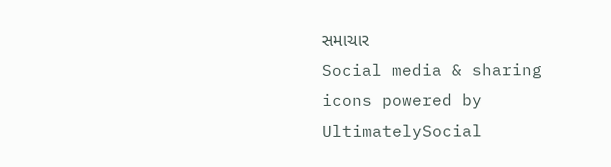સમાચાર
Social media & sharing icons powered by UltimatelySocial